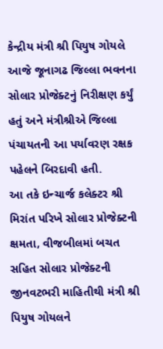કેન્દ્રીય મંત્રી શ્રી પિયુષ ગોયલે આજે જૂનાગઢ જિલ્લા ભવનના સોલાર પ્રોજેક્ટનું નિરીક્ષણ કર્યું હતું અને મંત્રીશ્રીએ જિલ્લા પંચાયતની આ પર્યાવરણ રક્ષક પહેલને બિરદાવી હતી.
આ તકે ઇન્ચાર્જ કલેક્ટર શ્રી મિરાંત પરિખે સોલાર પ્રોજેક્ટની ક્ષમતા, વીજબીલમાં બચત સહિત સોલાર પ્રોજેક્ટની જીનવટભરી માહિતીથી મંત્રી શ્રી પિયુષ ગોયલને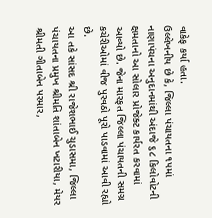વાકેફ કર્યા હતા.
ઉલ્લેખનીય છે કે, જિલ્લા પંચાયતના ૧૫માં નાણાપંચના અનુદાનમાંથી અંદાજે ૬૮ કિલોવોટની ક્ષમતાનો આ સોલાર પ્રોજેક્ટ કાર્યરત કરવામાં આવ્યો છે. જેના મારફત જિલ્લા પંચાયતની સમગ્ર કચેરીઓમાં વીજ પુરવઠો પૂરો પાડવામાં આવી રહ્યો છે.
આ તકે સાંસદ શ્રી રાજેશભાઈ ચુડાસમા, જિલ્લા પંચાયતના પ્રમુખ શ્રીમતિ શાંતાબેન ખટારીયા, મેયર શ્રીમતી ગીતાબેન પરમાર,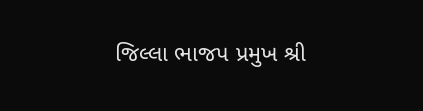જિલ્લા ભાજપ પ્રમુખ શ્રી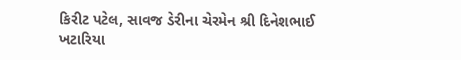કિરીટ પટેલ, સાવજ ડેરીના ચેરમેન શ્રી દિનેશભાઈ ખટારિયા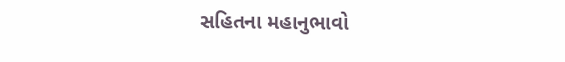સહિતના મહાનુભાવો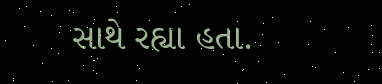સાથે રહ્યા હતા.